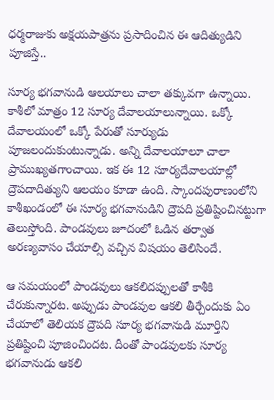ధర్మరాజుకు అక్షయపాత్రను ప్రసాదించిన ఈ ఆదిత్యుడిని పూజిస్తే..

సూర్య భగవానుడి ఆలయాలు చాలా తక్కువగా ఉన్నాయి. కాశీలో మాత్రం 12 సూర్య దేవాలయాలున్నాయి. ఒక్కో దేవాలయంలో ఒక్కో పేరుతో సూర్యుడు పూజలందుకుంటున్నాడు. అన్ని దేవాలయాలూ చాలా ప్రాముఖ్యతగాంచాయి. ఇక ఈ 12 సూర్యదేవాలయాల్లో ద్రౌపదాదిత్యుని ఆలయం కూడా ఉంది. స్కాందపురాణంలోని కాశీఖండంలో ఈ సూర్య భగవానుడిని ద్రౌపది ప్రతిష్టించినట్టుగా తెలుస్తోంది. పాండవులు జూదంలో ఓడిన తర్వాత అరణ్యవాసం చేయాల్సి వచ్చిన విషయం తెలిసిందే.

ఆ సమయంలో పాండవులు ఆకలిదప్పులతో కాశీకి చేరుకున్నారట. అప్పుడు పాండవుల ఆకలి తీర్చేందుకు ఏం చేయాలో తెలియక ద్రౌపది సూర్య భగవానుడి మూర్తిని ప్రతిష్టించి పూజించిందట. దీంతో పాండవులకు సూర్య భగవానుడు ఆకలి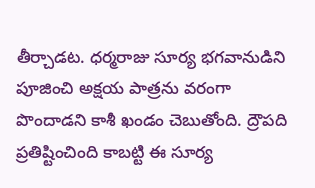తీర్చాడట. ధర్మరాజు సూర్య భగవానుడిని పూజించి అక్షయ పాత్రను వరంగా పొందాడని కాశీ ఖండం చెబుతోంది. ద్రౌపది ప్రతిష్టించింది కాబట్టి ఈ సూర్య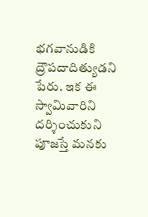భగవానుడికి ద్రౌపదాదిత్యుడని పేరు. ఇక ఈ స్వామివారిని దర్శించుకుని పూజస్తే మనకు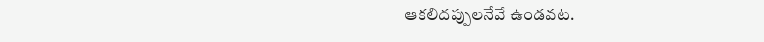ఆకలిదప్పులనేవే ఉండవట.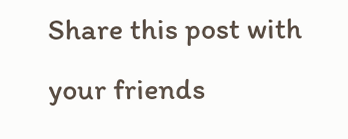Share this post with your friends